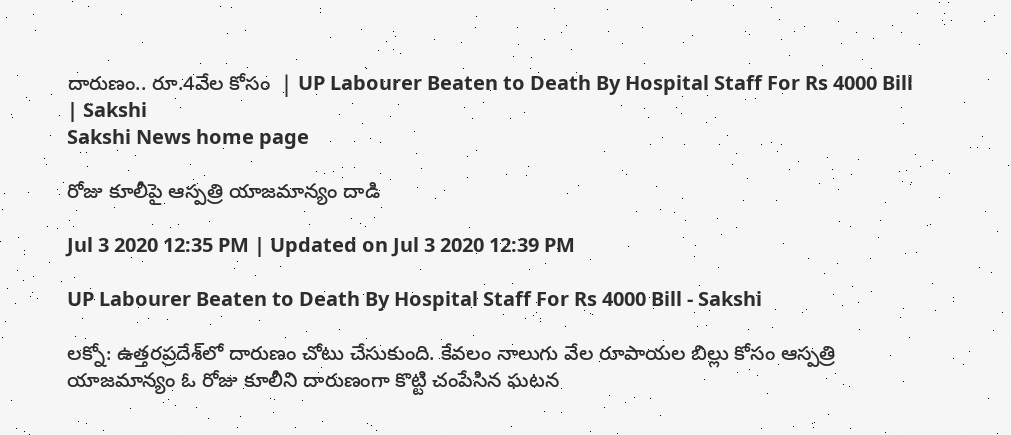దారుణం.. రూ.4వేల కోసం  | UP Labourer Beaten to Death By Hospital Staff For Rs 4000 Bill | Sakshi
Sakshi News home page

రోజు కూలీపై ఆస్పత్రి యాజమాన్యం దాడి

Jul 3 2020 12:35 PM | Updated on Jul 3 2020 12:39 PM

UP Labourer Beaten to Death By Hospital Staff For Rs 4000 Bill - Sakshi

లక్నో: ఉత్తరప‍్రదేశ్‌లో దారుణం చోటు చేసుకుంది. కేవలం నాలుగు వేల రూపాయల బిల్లు కోసం ఆస్పత్రి యాజమాన్యం ఓ రోజు కూలీని దారుణంగా కొట్టి చంపేసిన ఘటన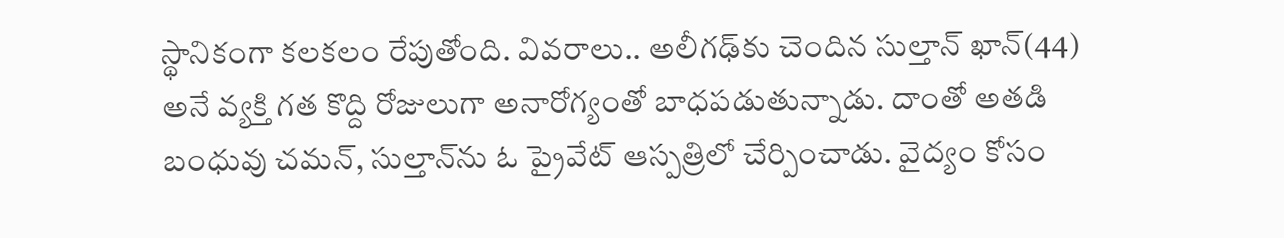స్థానికంగా కలకలం రేపుతోంది. వివరాలు.. అలీగఢ్‌కు చెందిన సుల్తాన్‌ ఖాన్‌(44) అనే వ్యక్తి గత కొద్ది రోజులుగా అనారోగ్యంతో బాధపడుతున్నాడు. దాంతో అతడి బంధువు చమన్‌, సుల్తాన్‌ను ఓ ప్రైవేట్‌ ఆస్పత్రిలో చేర్పించాడు. వైద్యం కోసం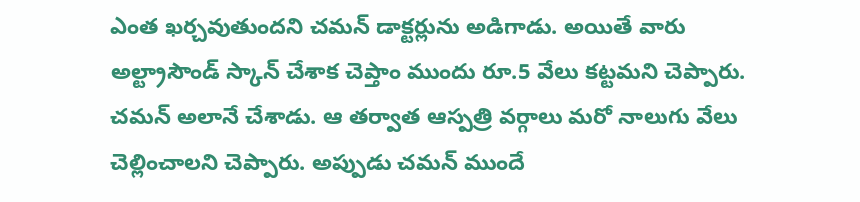ఎంత ఖర్చవుతుందని చమన్‌ డాక్టర్లును అడిగాడు. అయితే వారు అల్ట్రాసౌండ్‌ స్కాన్‌ చేశాక చెప్తాం ముందు రూ.5 వేలు కట్టమని చెప్పారు. చమన్‌ అలానే చేశాడు. ఆ తర్వాత ఆస్పత్రి వర్గాలు మరో నాలుగు వేలు చెల్లించాలని చెప్పారు. అప్పుడు చమన్‌ ముందే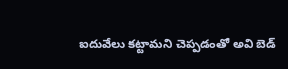ఐదువేలు కట్టామని చెప్పడంతో అవి బెడ్‌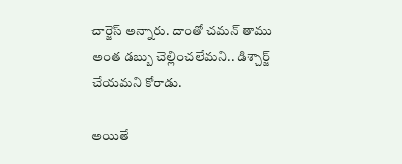చార్జెస్‌ అన్నారు. దాంతో చమన్‌ తాము అంత డబ్బు చెల్లించలేమని.. డిశ్చార్జ్‌ చేయమని కోరాడు.

అయితే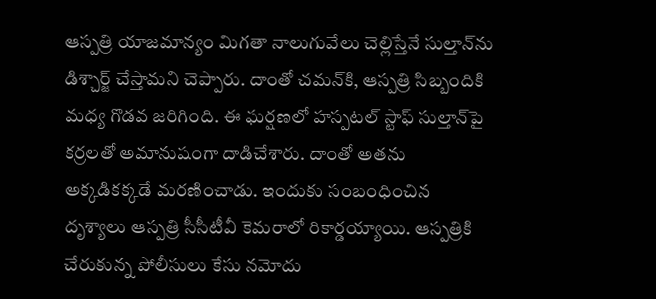ఆస్పత్రి యాజమాన్యం మిగతా నాలుగువేలు చెల్లిస్తేనే సుల్తాన్‌ను డిశ్చార్జ్‌ చేస్తామని చెప్పారు. దాంతో చమన్‌కి, ఆస్పత్రి సిబ్బందికి మధ్య గొడవ జరిగింది. ఈ ఘర్షణలో హస్పటల్‌ స్టాఫ్‌ సుల్తాన్‌పై కర్రలతో అమానుషంగా దాడిచేశారు. దాంతో అతను అక్కడికక్కడే మరణించాడు. ఇందుకు సంబంధించిన దృశ్యాలు ఆస్పత్రి సీసీటీవీ కెమరాలో రికార్డయ్యాయి. ఆస్పత్రికి చేరుకున్న పోలీసులు కేసు నమోదు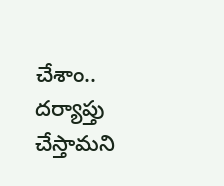చేశాం.. దర్యాప్తు చేస్తామని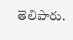తెలిపారు.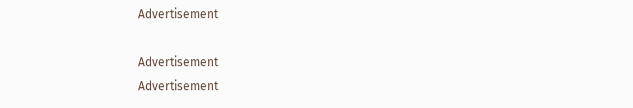Advertisement

Advertisement
Advertisement